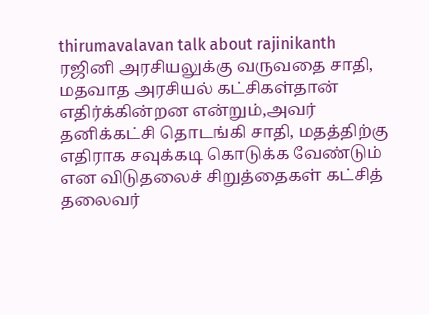thirumavalavan talk about rajinikanth
ரஜினி அரசியலுக்கு வருவதை சாதி, மதவாத அரசியல் கட்சிகள்தான் எதிர்க்கின்றன என்றும்,அவர் தனிக்கட்சி தொடங்கி சாதி, மதத்திற்கு எதிராக சவுக்கடி கொடுக்க வேண்டும் என விடுதலைச் சிறுத்தைகள் கட்சித் தலைவர்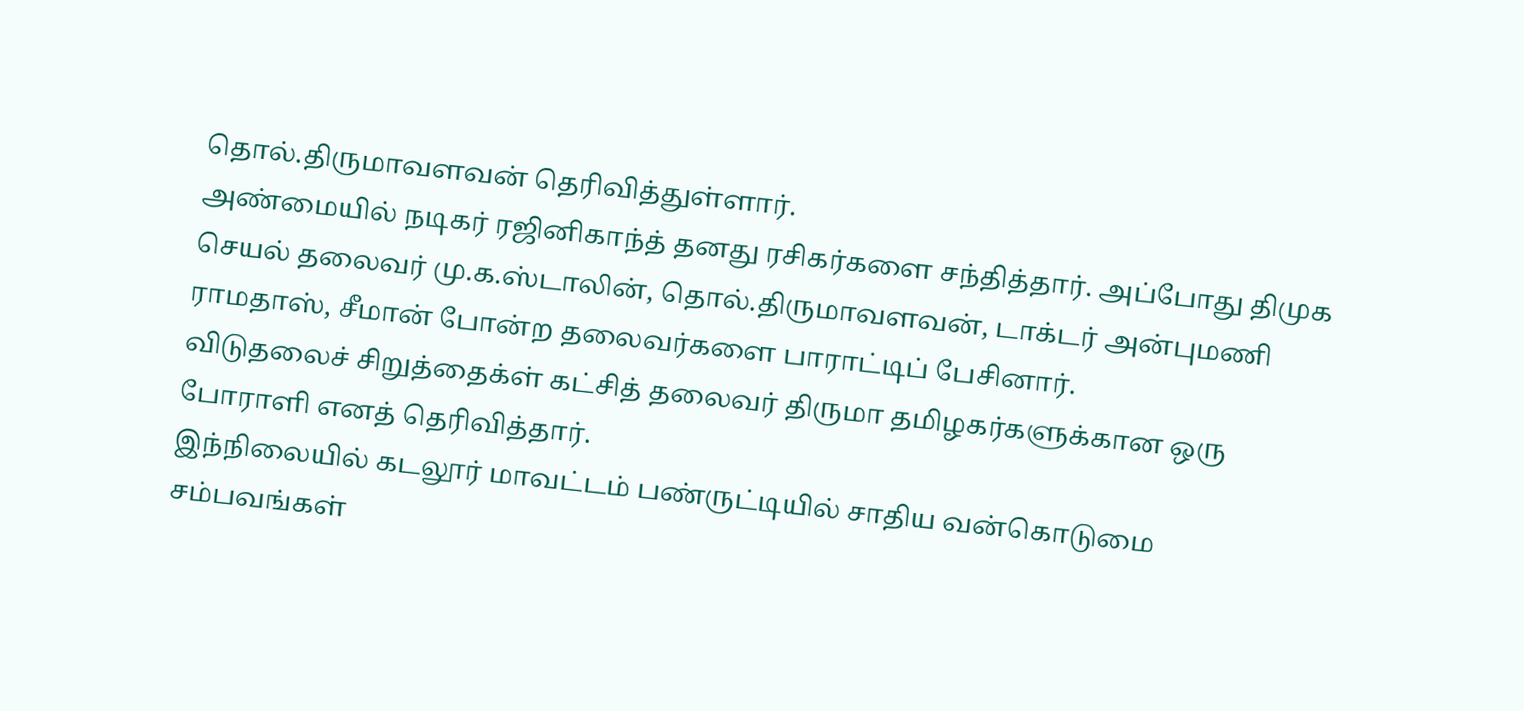தொல்.திருமாவளவன் தெரிவித்துள்ளார்.
அண்மையில் நடிகர் ரஜினிகாந்த் தனது ரசிகர்களை சந்தித்தார். அப்போது திமுக செயல் தலைவர் மு.க.ஸ்டாலின், தொல்.திருமாவளவன், டாக்டர் அன்புமணி ராமதாஸ், சீமான் போன்ற தலைவர்களை பாராட்டிப் பேசினார்.
விடுதலைச் சிறுத்தைக்ள் கட்சித் தலைவர் திருமா தமிழகர்களுக்கான ஒரு போராளி எனத் தெரிவித்தார்.
இந்நிலையில் கடலூர் மாவட்டம் பண்ருட்டியில் சாதிய வன்கொடுமை சம்பவங்கள்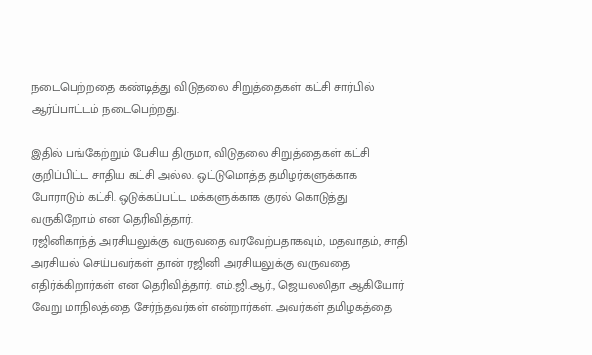நடைபெற்றதை கண்டித்து விடுதலை சிறுத்தைகள் கட்சி சார்பில் ஆர்ப்பாட்டம் நடைபெற்றது.

இதில் பங்கேற்றும் பேசிய திருமா, விடுதலை சிறுத்தைகள் கட்சி குறிப்பிட்ட சாதிய கட்சி அல்ல. ஒட்டுமொத்த தமிழர்களுக்காக போராடும் கட்சி. ஒடுக்கப்பட்ட மக்களுக்காக குரல் கொடுத்து வருகிறோம் என தெரிவித்தார்.
ரஜினிகாந்த் அரசியலுக்கு வருவதை வரவேற்பதாகவும், மதவாதம், சாதி அரசியல் செய்பவர்கள் தான் ரஜினி அரசியலுக்கு வருவதை எதிர்க்கிறார்கள் என தெரிவித்தார். எம்.ஜி.ஆர்., ஜெயலலிதா ஆகியோர் வேறு மாநிலத்தை சேர்ந்தவர்கள் என்றார்கள். அவர்கள் தமிழகத்தை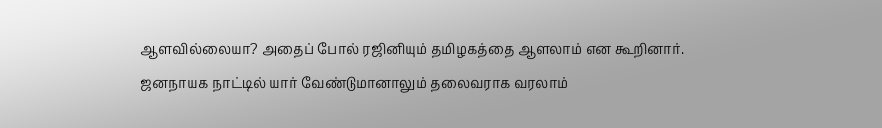ஆளவில்லையா? அதைப் போல் ரஜினியும் தமிழகத்தை ஆளலாம் என கூறினார்.
ஜனநாயக நாட்டில் யார் வேண்டுமானாலும் தலைவராக வரலாம்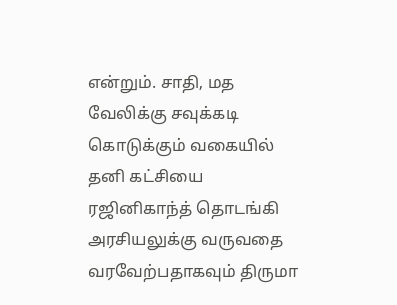என்றும். சாதி, மத வேலிக்கு சவுக்கடி கொடுக்கும் வகையில் தனி கட்சியை ரஜினிகாந்த் தொடங்கி அரசியலுக்கு வருவதை வரவேற்பதாகவும் திருமா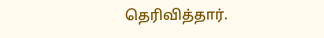தெரிவித்தார்.